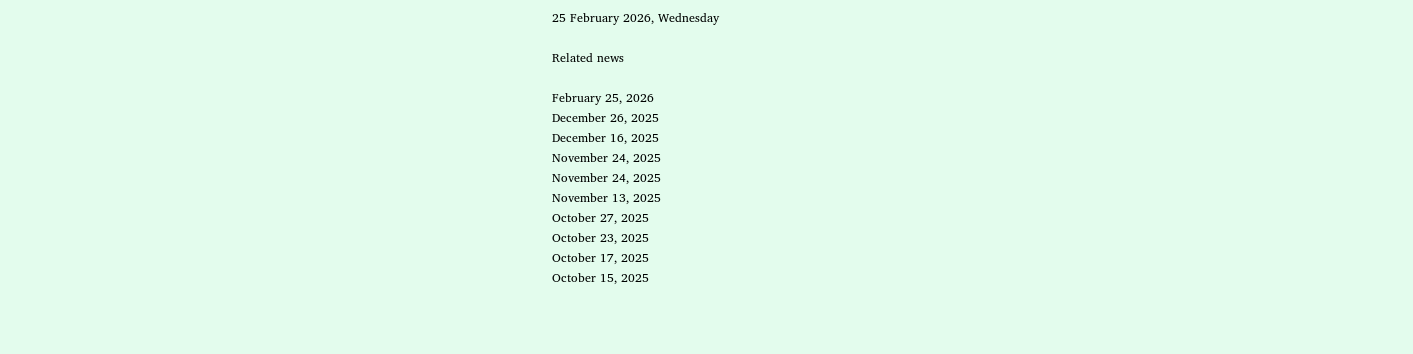25 February 2026, Wednesday

Related news

February 25, 2026
December 26, 2025
December 16, 2025
November 24, 2025
November 24, 2025
November 13, 2025
October 27, 2025
October 23, 2025
October 17, 2025
October 15, 2025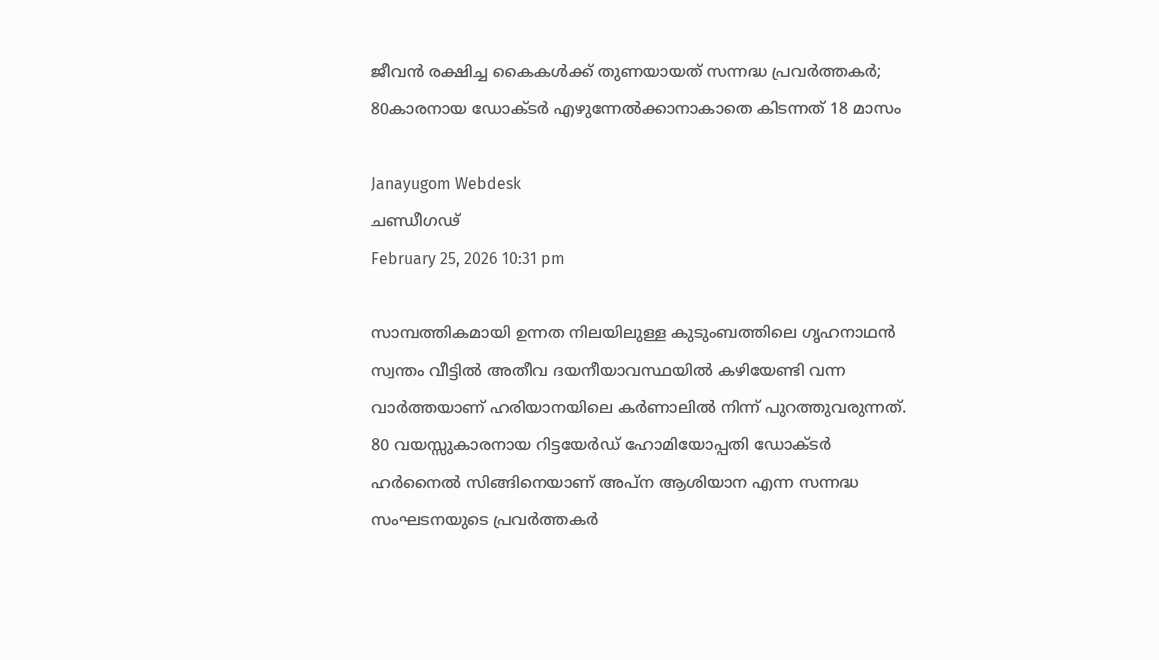ജീവൻ രക്ഷിച്ച കൈകൾക്ക് തുണയായത് സന്നദ്ധ പ്രവർത്തകർ; 80കാരനായ ഡോക്ടര്‍ എഴുന്നേൽക്കാനാകാതെ കിടന്നത് 18 മാസം

Janayugom Webdesk
ചണ്ഡീഗഢ്
February 25, 2026 10:31 pm

സാമ്പത്തികമായി ഉന്നത നിലയിലുള്ള കുടുംബത്തിലെ ഗൃഹനാഥൻ സ്വന്തം വീട്ടിൽ അതീവ ദയനീയാവസ്ഥയിൽ കഴിയേണ്ടി വന്ന വാർത്തയാണ് ഹരിയാനയിലെ കർണാലിൽ നിന്ന് പുറത്തുവരുന്നത്. 80 വയസ്സുകാരനായ റിട്ടയേർഡ് ഹോമിയോപ്പതി ഡോക്ടർ ഹർനൈൽ സിങ്ങിനെയാണ് അപ്ന ആശിയാന എന്ന സന്നദ്ധ സംഘടനയുടെ പ്രവർത്തകർ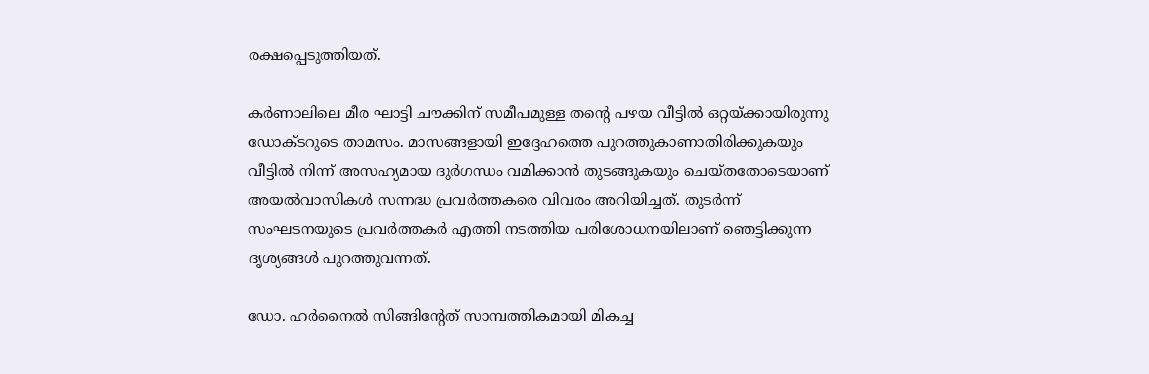രക്ഷപ്പെടുത്തിയത്.

കർണാലിലെ മീര ഘാട്ടി ചൗക്കിന് സമീപമുള്ള തന്റെ പഴയ വീട്ടിൽ ഒറ്റയ്ക്കായിരുന്നു ഡോക്ടറുടെ താമസം. മാസങ്ങളായി ഇദ്ദേഹത്തെ പുറത്തുകാണാതിരിക്കുകയും വീട്ടിൽ നിന്ന് അസഹ്യമായ ദുർഗന്ധം വമിക്കാൻ തുടങ്ങുകയും ചെയ്തതോടെയാണ് അയൽവാസികൾ സന്നദ്ധ പ്രവർത്തകരെ വിവരം അറിയിച്ചത്. തുടർന്ന് സംഘടനയുടെ പ്രവർത്തകർ എത്തി നടത്തിയ പരിശോധനയിലാണ് ഞെട്ടിക്കുന്ന ദൃശ്യങ്ങൾ പുറത്തുവന്നത്.

ഡോ. ഹർനൈൽ സിങ്ങിന്റേത് സാമ്പത്തികമായി മികച്ച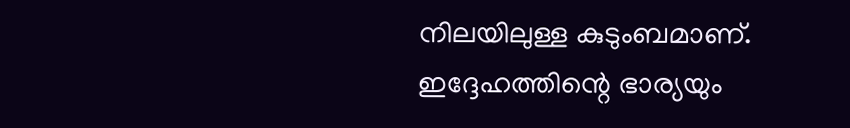നിലയിലുള്ള കുടുംബമാണ്. ഇദ്ദേഹത്തിന്റെ ഭാര്യയും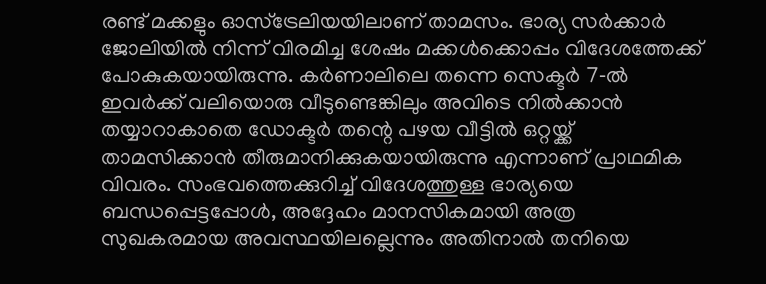രണ്ട് മക്കളും ഓസ്‌ട്രേലിയയിലാണ് താമസം. ഭാര്യ സർക്കാർ ജോലിയിൽ നിന്ന് വിരമിച്ച ശേഷം മക്കൾക്കൊപ്പം വിദേശത്തേക്ക് പോകുകയായിരുന്നു. കർണാലിലെ തന്നെ സെക്ടർ 7‑ൽ ഇവർക്ക് വലിയൊരു വീടുണ്ടെങ്കിലും അവിടെ നിൽക്കാൻ തയ്യാറാകാതെ ഡോക്ടർ തന്റെ പഴയ വീട്ടിൽ ഒറ്റയ്ക്ക് താമസിക്കാൻ തീരുമാനിക്കുകയായിരുന്നു എന്നാണ് പ്രാഥമിക വിവരം. സംഭവത്തെക്കുറിച്ച് വിദേശത്തുള്ള ഭാര്യയെ ബന്ധപ്പെട്ടപ്പോൾ, അദ്ദേഹം മാനസികമായി അത്ര സുഖകരമായ അവസ്ഥയിലല്ലെന്നും അതിനാൽ തനിയെ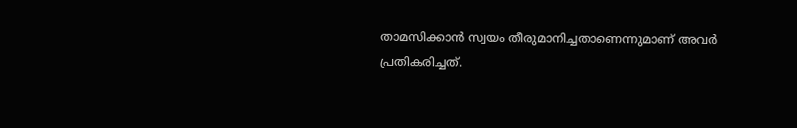താമസിക്കാൻ സ്വയം തീരുമാനിച്ചതാണെന്നുമാണ് അവർ പ്രതികരിച്ചത്.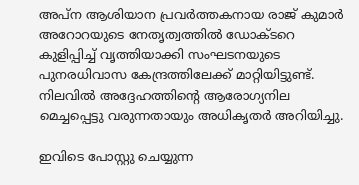അപ്ന ആശിയാന പ്രവർത്തകനായ രാജ് കുമാർ അറോറയുടെ നേതൃത്വത്തിൽ ഡോക്ടറെ കുളിപ്പിച്ച് വൃത്തിയാക്കി സംഘടനയുടെ പുനരധിവാസ കേന്ദ്രത്തിലേക്ക് മാറ്റിയിട്ടുണ്ട്. നിലവിൽ അദ്ദേഹത്തിന്റെ ആരോഗ്യനില മെച്ചപ്പെട്ടു വരുന്നതായും അധികൃതർ അറിയിച്ചു.

ഇവിടെ പോസ്റ്റു ചെയ്യുന്ന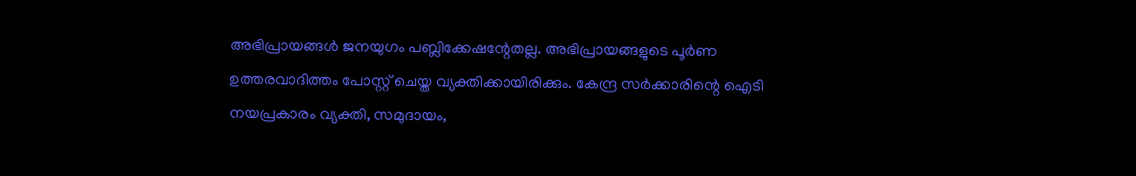അഭിപ്രായങ്ങള്‍ ജനയുഗം പബ്ലിക്കേഷന്റേതല്ല. അഭിപ്രായങ്ങളുടെ പൂര്‍ണ ഉത്തരവാദിത്തം പോസ്റ്റ് ചെയ്ത വ്യക്തിക്കായിരിക്കും. കേന്ദ്ര സര്‍ക്കാരിന്റെ ഐടി നയപ്രകാരം വ്യക്തി, സമുദായം,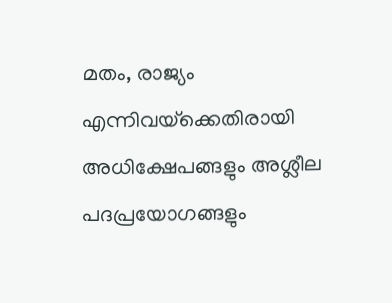മതം, രാജ്യം എന്നിവയ്‌ക്കെതിരായി അധിക്ഷേപങ്ങളും അശ്ലീല പദപ്രയോഗങ്ങളും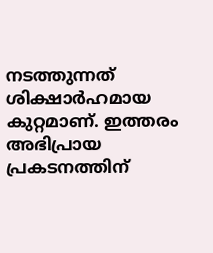നടത്തുന്നത് ശിക്ഷാര്‍ഹമായ കുറ്റമാണ്. ഇത്തരം അഭിപ്രായ പ്രകടനത്തിന്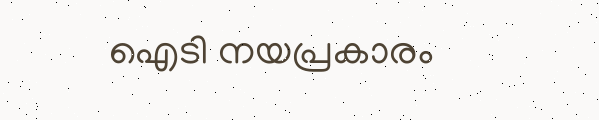ഐടി നയപ്രകാരം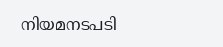നിയമനടപടി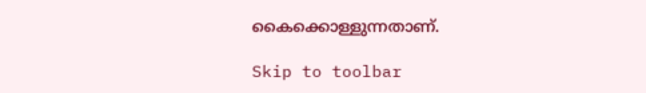കൈക്കൊള്ളുന്നതാണ്.

Skip to toolbar